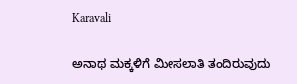Karavali

ಅನಾಥ ಮಕ್ಕಳಿಗೆ ಮೀಸಲಾತಿ ತಂದಿರುವುದು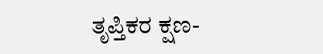ತೃಪ್ತಿಕರ ಕ್ಷಣ-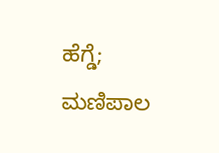ಹೆಗ್ಡೆ; ಮಣಿಪಾಲ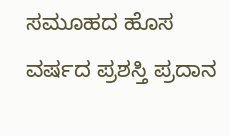ಸಮೂಹದ ಹೊಸ ವರ್ಷದ ಪ್ರಶಸ್ತಿ ಪ್ರದಾನ